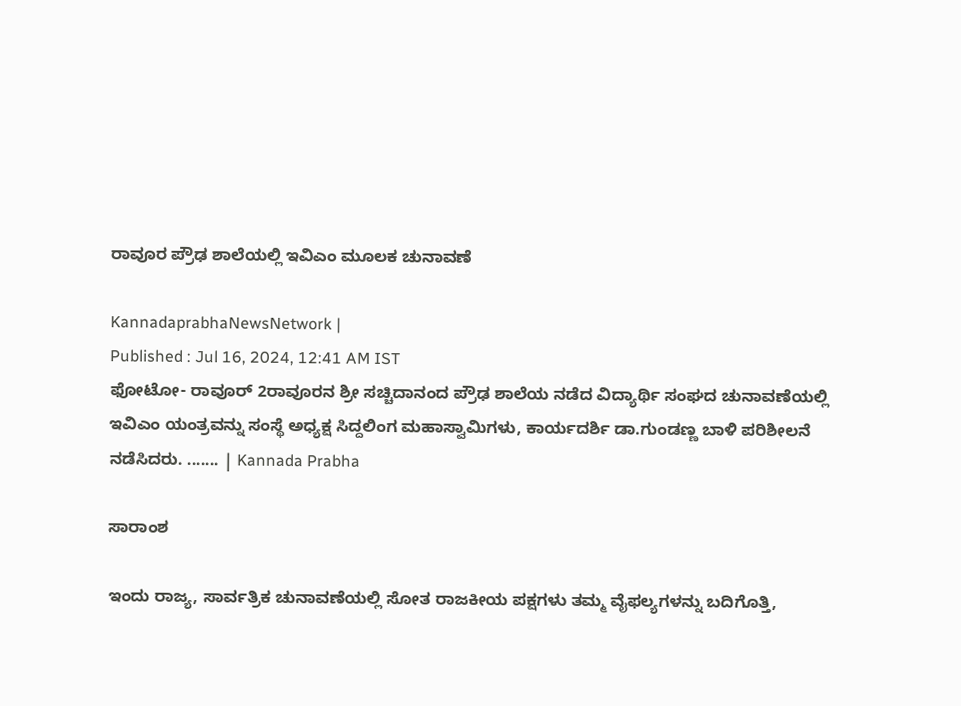ರಾವೂರ ಪ್ರೌಢ ಶಾಲೆಯಲ್ಲಿ ಇವಿಎಂ ಮೂಲಕ ಚುನಾವಣೆ

KannadaprabhaNewsNetwork |
Published : Jul 16, 2024, 12:41 AM IST
ಫೋಟೋ- ರಾವೂರ್‌ 2ರಾವೂರನ ಶ್ರೀ ಸಚ್ಚಿದಾನಂದ ಪ್ರೌಢ ಶಾಲೆಯ ನಡೆದ ವಿದ್ಯಾರ್ಥಿ ಸಂಘದ ಚುನಾವಣೆಯಲ್ಲಿ ಇವಿಎಂ ಯಂತ್ರವನ್ನು ಸಂಸ್ಥೆ ಅಧ್ಯಕ್ಷ ಸಿದ್ದಲಿಂಗ ಮಹಾಸ್ವಾಮಿಗಳು, ಕಾರ್ಯದರ್ಶಿ ಡಾ.ಗುಂಡಣ್ಣ ಬಾಳಿ ಪರಿಶೀಲನೆ ನಡೆಸಿದರು. ....... | Kannada Prabha

ಸಾರಾಂಶ

ಇಂದು ರಾಜ್ಯ, ಸಾರ್ವತ್ರಿಕ ಚುನಾವಣೆಯಲ್ಲಿ ಸೋತ ರಾಜಕೀಯ ಪಕ್ಷಗಳು ತಮ್ಮ ವೈಫಲ್ಯಗಳನ್ನು ಬದಿಗೊತ್ತಿ,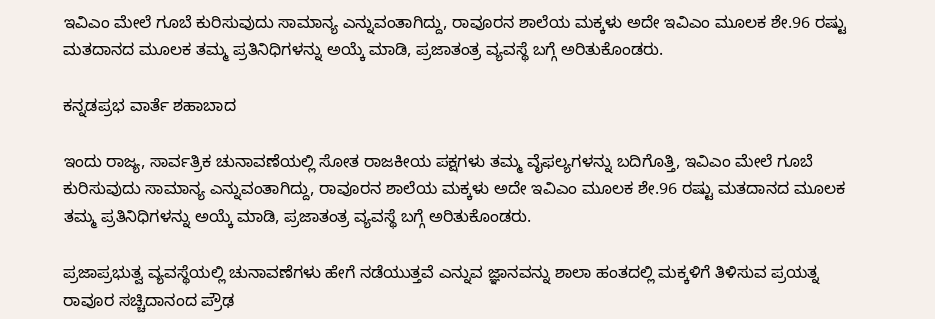ಇವಿಎಂ ಮೇಲೆ ಗೂಬೆ ಕುರಿಸುವುದು ಸಾಮಾನ್ಯ ಎನ್ನುವಂತಾಗಿದ್ದು, ರಾವೂರನ ಶಾಲೆಯ ಮಕ್ಕಳು ಅದೇ ಇವಿಎಂ ಮೂಲಕ ಶೇ.96 ರಷ್ಟು ಮತದಾನದ ಮೂಲಕ ತಮ್ಮ ಪ್ರತಿನಿಧಿಗಳನ್ನು ಅಯ್ಕೆ ಮಾಡಿ, ಪ್ರಜಾತಂತ್ರ ವ್ಯವಸ್ಥೆ ಬಗ್ಗೆ ಅರಿತುಕೊಂಡರು.

ಕನ್ನಡಪ್ರಭ ವಾರ್ತೆ ಶಹಾಬಾದ

ಇಂದು ರಾಜ್ಯ, ಸಾರ್ವತ್ರಿಕ ಚುನಾವಣೆಯಲ್ಲಿ ಸೋತ ರಾಜಕೀಯ ಪಕ್ಷಗಳು ತಮ್ಮ ವೈಫಲ್ಯಗಳನ್ನು ಬದಿಗೊತ್ತಿ, ಇವಿಎಂ ಮೇಲೆ ಗೂಬೆ ಕುರಿಸುವುದು ಸಾಮಾನ್ಯ ಎನ್ನುವಂತಾಗಿದ್ದು, ರಾವೂರನ ಶಾಲೆಯ ಮಕ್ಕಳು ಅದೇ ಇವಿಎಂ ಮೂಲಕ ಶೇ.96 ರಷ್ಟು ಮತದಾನದ ಮೂಲಕ ತಮ್ಮ ಪ್ರತಿನಿಧಿಗಳನ್ನು ಅಯ್ಕೆ ಮಾಡಿ, ಪ್ರಜಾತಂತ್ರ ವ್ಯವಸ್ಥೆ ಬಗ್ಗೆ ಅರಿತುಕೊಂಡರು.

ಪ್ರಜಾಪ್ರಭುತ್ವ ವ್ಯವಸ್ಥೆಯಲ್ಲಿ ಚುನಾವಣೆಗಳು ಹೇಗೆ ನಡೆಯುತ್ತವೆ ಎನ್ನುವ ಜ್ಞಾನವನ್ನು ಶಾಲಾ ಹಂತದಲ್ಲಿ ಮಕ್ಕಳಿಗೆ ತಿಳಿಸುವ ಪ್ರಯತ್ನ ರಾವೂರ ಸಚ್ಚಿದಾನಂದ ಪ್ರೌಢ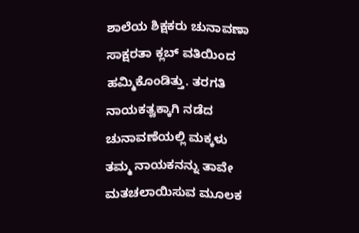ಶಾಲೆಯ ಶಿಕ್ಷಕರು ಚುನಾವಣಾ ಸಾಕ್ಷರತಾ ಕ್ಲಬ್ ವತಿಯಿಂದ ಹಮ್ಮಿಕೊಂಡಿತ್ತು. ತರಗತಿ ನಾಯಕತ್ವಕ್ಕಾಗಿ ನಡೆದ ಚುನಾವಣೆಯಲ್ಲಿ ಮಕ್ಕಳು ತಮ್ಮ ನಾಯಕನನ್ನು ತಾವೇ ಮತಚಲಾಯಿಸುವ ಮೂಲಕ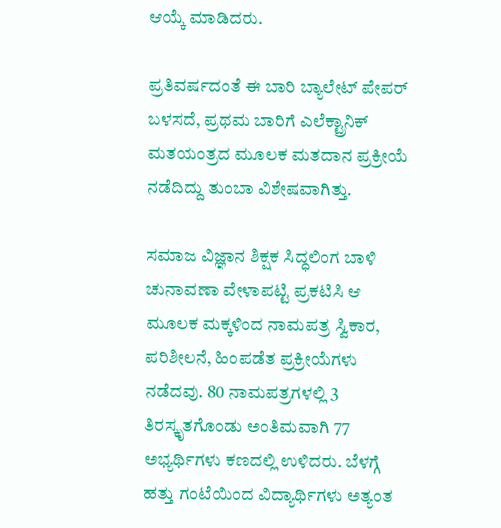ಆಯ್ಕೆ ಮಾಡಿದರು.

ಪ್ರತಿವರ್ಷದಂತೆ ಈ ಬಾರಿ ಬ್ಯಾಲೇಟ್ ಪೇಪರ್‌ ಬಳಸದೆ, ಪ್ರಥಮ ಬಾರಿಗೆ ಎಲೆಕ್ಟ್ರಾನಿಕ್‌ ಮತಯಂತ್ರದ ಮೂಲಕ ಮತದಾನ ಪ್ರಕ್ರೀಯೆ ನಡೆದಿದ್ದು ತುಂಬಾ ವಿಶೇಷವಾಗಿತ್ತು.

ಸಮಾಜ ವಿಜ್ಞಾನ ಶಿಕ್ಷಕ ಸಿದ್ಧಲಿಂಗ ಬಾಳಿ ಚುನಾವಣಾ ವೇಳಾಪಟ್ಟಿ ಪ್ರಕಟಿಸಿ ಆ ಮೂಲಕ ಮಕ್ಕಳಿಂದ ನಾಮಪತ್ರ ಸ್ವಿಕಾರ, ಪರಿಶೀಲನೆ, ಹಿಂಪಡೆತ ಪ್ರಕ್ರೀಯೆಗಳು ನಡೆದವು. 80 ನಾಮಪತ್ರಗಳಲ್ಲಿ 3 ತಿರಸ್ಕೃತಗೊಂಡು ಅಂತಿಮವಾಗಿ 77 ಅಭ್ಯರ್ಥಿಗಳು ಕಣದಲ್ಲಿ ಉಳಿದರು. ಬೆಳಗ್ಗೆ ಹತ್ತು ಗಂಟೆಯಿಂದ ವಿದ್ಯಾರ್ಥಿಗಳು ಅತ್ಯಂತ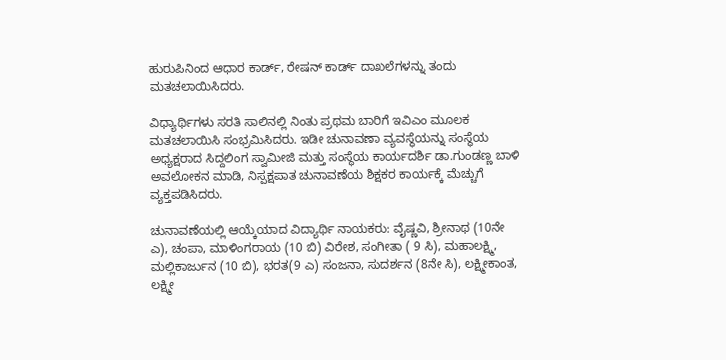ಹುರುಪಿನಿಂದ ಆಧಾರ ಕಾರ್ಡ್‌, ರೇಷನ್‌ ಕಾರ್ಡ್‌ ದಾಖಲೆಗಳನ್ನು ತಂದು ಮತಚಲಾಯಿಸಿದರು.

ವಿಧ್ಯಾರ್ಥಿಗಳು ಸರತಿ ಸಾಲಿನಲ್ಲಿ ನಿಂತು ಪ್ರಥಮ ಬಾರಿಗೆ ಇವಿಎಂ ಮೂಲಕ ಮತಚಲಾಯಿಸಿ ಸಂಭ್ರಮಿಸಿದರು. ಇಡೀ ಚುನಾವಣಾ ವ್ಯವಸ್ಥೆಯನ್ನು ಸಂಸ್ಥೆಯ ಅಧ್ಯಕ್ಷರಾದ ಸಿದ್ದಲಿಂಗ ಸ್ವಾಮೀಜಿ ಮತ್ತು ಸಂಸ್ಥೆಯ ಕಾರ್ಯದರ್ಶಿ ಡಾ.ಗುಂಡಣ್ಣ ಬಾಳಿ ಅವಲೋಕನ ಮಾಡಿ, ನಿಸ್ಪಕ್ಷಪಾತ ಚುನಾವಣೆಯ ಶಿಕ್ಷಕರ ಕಾರ್ಯಕ್ಕೆ ಮೆಚ್ಚುಗೆ ವ್ಯಕ್ತಪಡಿಸಿದರು.

ಚುನಾವಣೆಯಲ್ಲಿ ಆಯ್ಕೆಯಾದ ವಿದ್ಯಾರ್ಥಿ ನಾಯಕರು: ವೈಷ್ಣವಿ, ಶ್ರೀನಾಥ (10ನೇ ಎ), ಚಂಪಾ, ಮಾಳಿಂಗರಾಯ (10 ಬಿ) ವಿರೇಶ, ಸಂಗೀತಾ ( 9 ಸಿ), ಮಹಾಲಕ್ಷ್ಮಿ, ಮಲ್ಲಿಕಾರ್ಜುನ (10 ಬಿ), ಭರತ(9 ಎ) ಸಂಜನಾ, ಸುದರ್ಶನ (8ನೇ ಸಿ), ಲಕ್ಷ್ಮೀಕಾಂತ, ಲಕ್ಷ್ಮೀ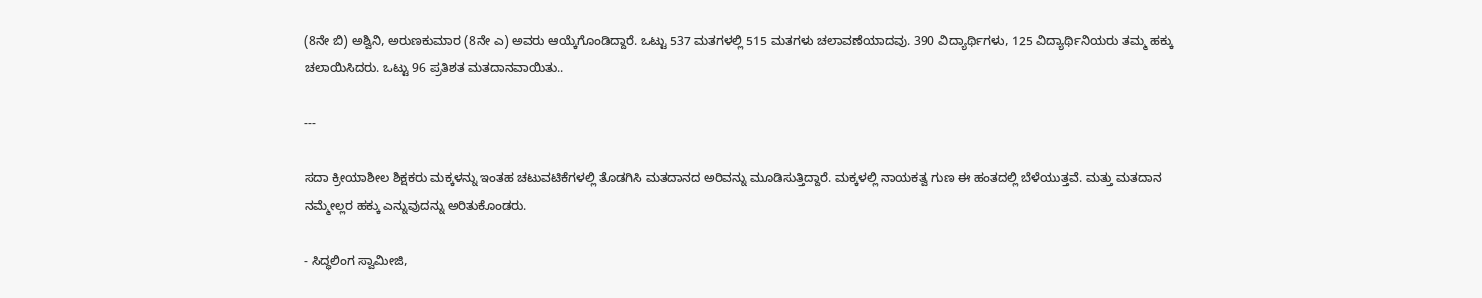(8ನೇ ಬಿ) ಅಶ್ವಿನಿ, ಅರುಣಕುಮಾರ (8ನೇ ಎ) ಅವರು ಆಯ್ಕೆಗೊಂಡಿದ್ದಾರೆ. ಒಟ್ಟು 537 ಮತಗಳಲ್ಲಿ 515 ಮತಗಳು ಚಲಾವಣೆಯಾದವು. 390 ವಿದ್ಯಾರ್ಥಿಗಳು, 125 ವಿದ್ಯಾರ್ಥಿನಿಯರು ತಮ್ಮ ಹಕ್ಕು ಚಲಾಯಿಸಿದರು. ಒಟ್ಟು 96 ಪ್ರತಿಶತ ಮತದಾನವಾಯಿತು..

---

ಸದಾ ಕ್ರೀಯಾಶೀಲ ಶಿಕ್ಷಕರು ಮಕ್ಕಳನ್ನು ಇಂತಹ ಚಟುವಟಿಕೆಗಳಲ್ಲಿ ತೊಡಗಿಸಿ ಮತದಾನದ ಅರಿವನ್ನು ಮೂಡಿಸುತ್ತಿದ್ದಾರೆ. ಮಕ್ಕಳಲ್ಲಿ ನಾಯಕತ್ವ ಗುಣ ಈ ಹಂತದಲ್ಲಿ ಬೆಳೆಯುತ್ತವೆ. ಮತ್ತು ಮತದಾನ ನಮ್ಮೇಲ್ಲರ ಹಕ್ಕು ಎನ್ನುವುದನ್ನು ಅರಿತುಕೊಂಡರು.

- ಸಿದ್ಧಲಿಂಗ ಸ್ವಾಮೀಜಿ,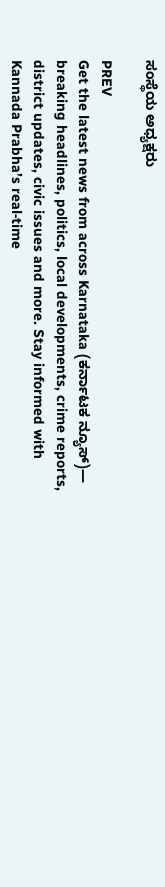ಸಂಸ್ಥೆಯ ಅಧ್ಯಕ್ಷರು

PREV
Get the latest news from across Karnataka (ಕರ್ನಾಟಕ ನ್ಯೂಸ್)— breaking headlines, politics, local developments, crime reports, district updates, civic issues and more. Stay informed with Kannada Prabha’s real‑time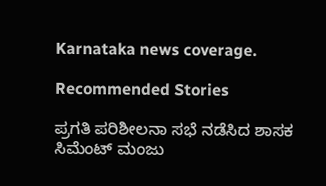Karnataka news coverage.

Recommended Stories

ಪ್ರಗತಿ ಪರಿಶೀಲನಾ ಸಭೆ ನಡೆಸಿದ ಶಾಸಕ ಸಿಮೆಂಟ್ ಮಂಜು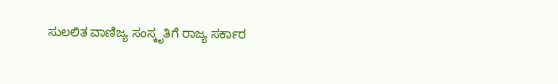ಸುಲಲಿತ ವಾಣಿಜ್ಯ ಸಂಸ್ಕೃತಿಗೆ ರಾಜ್ಯ ಸರ್ಕಾರ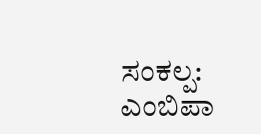ಸಂಕಲ್ಪ: ಎಂಬಿಪಾ